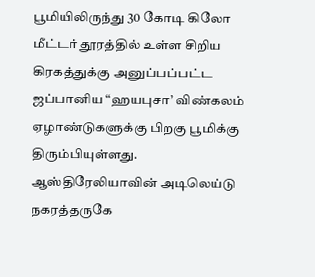பூமியிலிருந்து 30 கோடி கிலோ மீட்டர் தூரத்தில் உள்ள சிறிய கிரகத்துக்கு அனுப்பப்பட்ட ஜப்பானிய “ஹயபுசா’ விண்கலம் ஏழாண்டுகளுக்கு பிறகு பூமிக்கு திரும்பியுள்ளது.
ஆஸ்திரேலியாவின் அடிலெய்டு நகரத்தருகே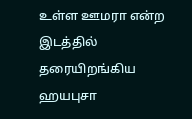உள்ள ஊமரா என்ற இடத்தில் தரையிறங்கிய ஹயபுசா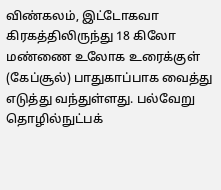விண்கலம், இட்டோகவா கிரகத்திலிருந்து 18 கிலோ மண்ணை உலோக உரைக்குள் (கேப்சூல்) பாதுகாப்பாக வைத்து எடுத்து வந்துள்ளது. பல்வேறு தொழில்நுட்பக்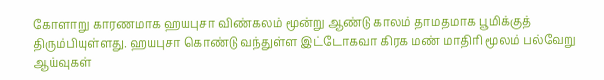கோளாறு காரணமாக ஹயபுசா விண்கலம் மூன்று ஆண்டு காலம் தாமதமாக பூமிக்குத் திரும்பியுள்ளது. ஹயபுசா கொண்டு வந்துள்ள இட்டோகவா கிரக மண் மாதிரி மூலம் பல்வேறு ஆய்வுகள்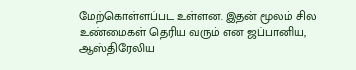மேற்கொள்ளப்பட உள்ளன. இதன் மூலம் சில உண்மைகள் தெரிய வரும் என ஜப்பானிய, ஆஸ்திரேலிய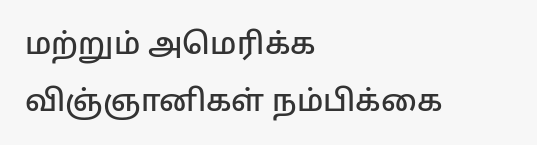மற்றும் அமெரிக்க விஞ்ஞானிகள் நம்பிக்கை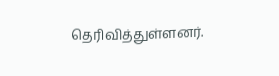தெரிவித்துள்ளனர்.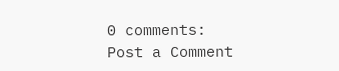0 comments:
Post a Comment